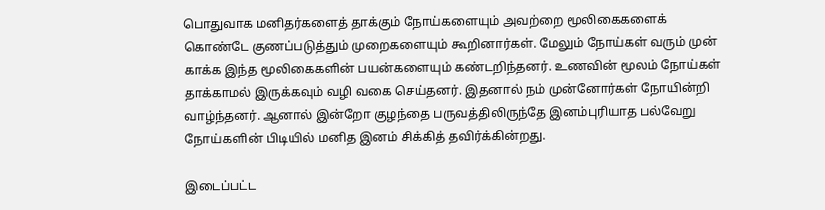பொதுவாக மனிதர்களைத் தாக்கும் நோய்களையும் அவற்றை மூலிகைகளைக் கொண்டே குணப்படுத்தும் முறைகளையும் கூறினார்கள். மேலும் நோய்கள் வரும் முன் காக்க இந்த மூலிகைகளின் பயன்களையும் கண்டறிந்தனர். உணவின் மூலம் நோய்கள் தாக்காமல் இருக்கவும் வழி வகை செய்தனர். இதனால் நம் முன்னோர்கள் நோயின்றி வாழ்ந்தனர். ஆனால் இன்றோ குழந்தை பருவத்திலிருந்தே இனம்புரியாத பல்வேறு நோய்களின் பிடியில் மனித இனம் சிக்கித் தவிர்க்கின்றது.

இடைப்பட்ட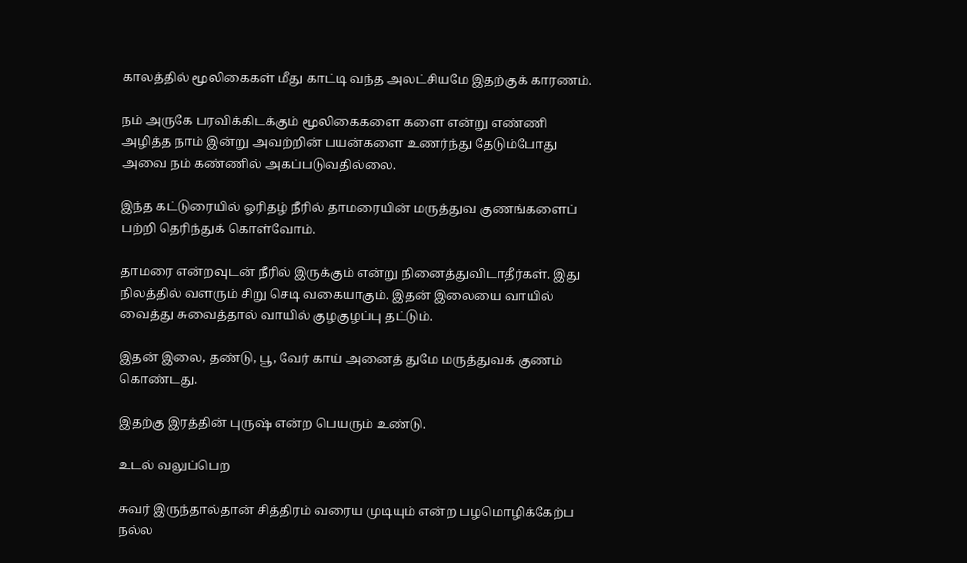காலத்தில் மூலிகைகள் மீது காட்டி வந்த அலட்சியமே இதற்குக் காரணம்.

நம் அருகே பரவிக்கிடக்கும் மூலிகைகளை களை என்று எண்ணி அழித்த நாம் இன்று அவற்றின் பயன்களை உணர்ந்து தேடும்போது அவை நம் கண்ணில் அகப்படுவதில்லை.

இந்த கட்டுரையில் ஓரிதழ் நீரில் தாமரையின் மருத்துவ குணங்களைப் பற்றி தெரிந்துக் கொள்வோம்.

தாமரை என்றவுடன் நீரில் இருக்கும் என்று நினைத்துவிடாதீர்கள். இது நிலத்தில் வளரும் சிறு செடி வகையாகும். இதன் இலையை வாயில் வைத்து சுவைத்தால் வாயில் குழகுழப்பு தட்டும்.

இதன் இலை, தண்டு, பூ, வேர் காய் அனைத் துமே மருத்துவக் குணம் கொண்டது.

இதற்கு இரத்தின் புருஷ் என்ற பெயரும் உண்டு.

உடல் வலுப்பெற

சுவர் இருந்தால்தான் சித்திரம் வரைய முடியும் என்ற பழமொழிக்கேற்ப நல்ல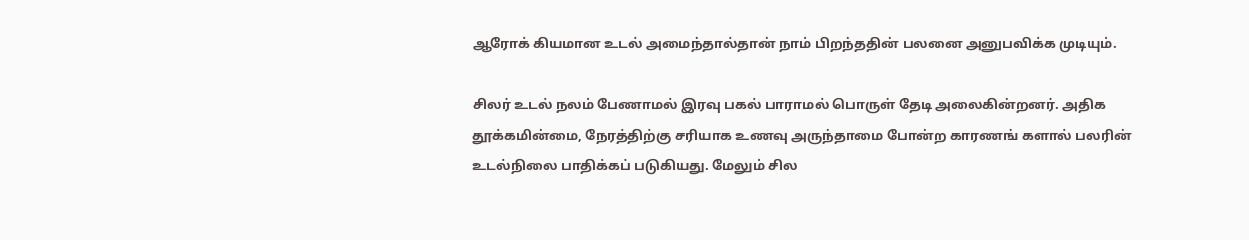ஆரோக் கியமான உடல் அமைந்தால்தான் நாம் பிறந்ததின் பலனை அனுபவிக்க முடியும்.

சிலர் உடல் நலம் பேணாமல் இரவு பகல் பாராமல் பொருள் தேடி அலைகின்றனர். அதிக தூக்கமின்மை, நேரத்திற்கு சரியாக உணவு அருந்தாமை போன்ற காரணங் களால் பலரின் உடல்நிலை பாதிக்கப் படுகியது. மேலும் சில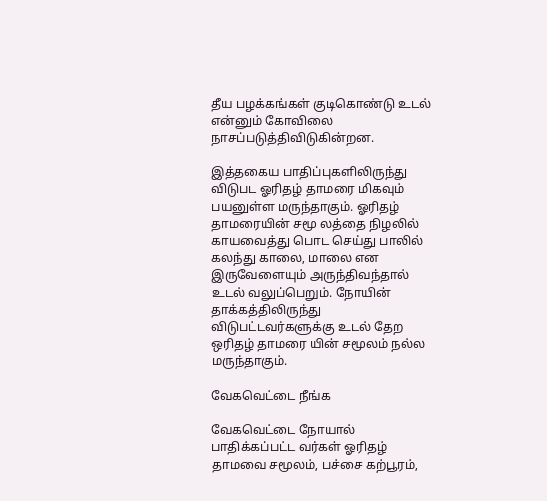தீய பழக்கங்கள் குடிகொண்டு உடல் என்னும் கோவிலை நாசப்படுத்திவிடுகின்றன.

இத்தகைய பாதிப்புகளிலிருந்து விடுபட ஓரிதழ் தாமரை மிகவும் பயனுள்ள மருந்தாகும். ஓரிதழ் தாமரையின் சமூ லத்தை நிழலில் காயவைத்து பொட செய்து பாலில் கலந்து காலை, மாலை என இருவேளையும் அருந்திவந்தால் உடல் வலுப்பெறும். நோயின் தாக்கத்திலிருந்து விடுபட்டவர்களுக்கு உடல் தேற ஒரிதழ் தாமரை யின் சமூலம் நல்ல மருந்தாகும்.

வேகவெட்டை நீங்க

வேகவெட்டை நோயால் பாதிக்கப்பட்ட வர்கள் ஓரிதழ் தாமவை சமூலம், பச்சை கற்பூரம்,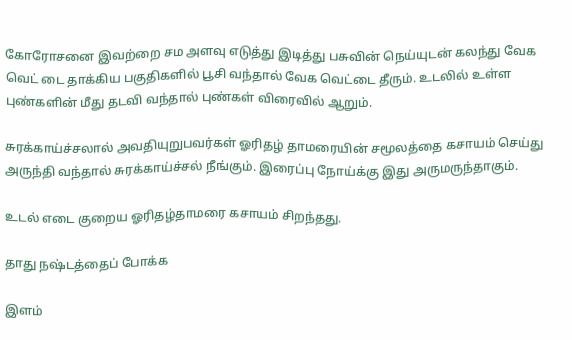கோரோசனை இவற்றை சம அளவு எடுத்து இடித்து பசுவின் நெய்யுடன் கலந்து வேக வெட் டை தாக்கிய பகுதிகளில் பூசி வந்தால் வேக வெட்டை தீரும். உடலில் உள்ள புண்களின் மீது தடவி வந்தால் புண்கள் விரைவில் ஆறும்.

சுரக்காய்ச்சலால் அவதியுறுபவர்கள் ஓரிதழ் தாமரையின் சமூலத்தை கசாயம் செய்து அருந்தி வந்தால் சுரக்காய்ச்சல் நீங்கும். இரைப்பு நோய்க்கு இது அருமருந்தாகும்.

உடல் எடை குறைய ஓரிதழ்தாமரை கசாயம் சிறந்தது.

தாது நஷ்டத்தைப் போக்க

இளம்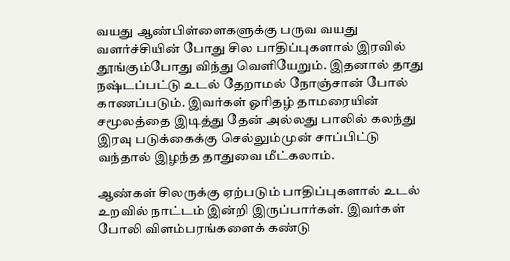வயது ஆண்பிள்ளைகளுக்கு பருவ வயது வளர்ச்சியின் போது சில பாதிப்புகளால் இரவில் தூங்கும்போது விந்து வெளியேறும். இதனால் தாது நஷ்டப்பட்டு உடல் தேறாமல் நோஞ்சான் போல் காணப்படும். இவர்கள் ஓரிதழ் தாமரையின் சமூலத்தை இடித்து தேன் அல்லது பாலில் கலந்து இரவு படுக்கைக்கு செல்லும்முன் சாப்பிட்டு வந்தால் இழந்த தாதுவை மீட்கலாம்.

ஆண்கள் சிலருக்கு ஏற்படும் பாதிப்புகளால் உடல் உறவில் நாட்டம் இன்றி இருப்பார்கள். இவர்கள் போலி விளம்பரங்களைக் கண்டு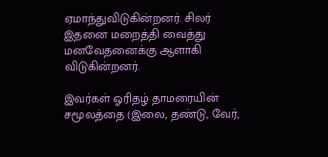ஏமாந்துவிடுகின்றனர். சிலர் இதனை மறைத்தி வைத்து மனவேதனைக்கு ஆளாகி விடுகின்றனர்.

இவர்கள் ஓரிதழ் தாமரையின் சமூலத்தை (இலை, தண்டு, வேர்,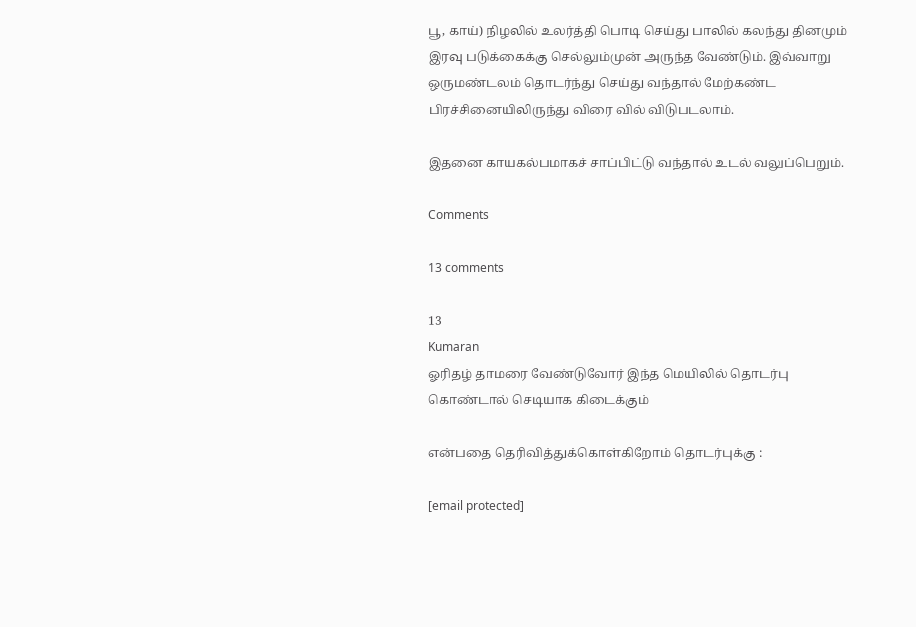பூ, காய்) நிழலில் உலர்த்தி பொடி செய்து பாலில் கலந்து தினமும் இரவு படுக்கைக்கு செல்லும்முன் அருந்த வேண்டும். இவ்வாறு ஒருமண்டலம் தொடர்ந்து செய்து வந்தால் மேற்கண்ட பிரச்சினையிலிருந்து விரை வில் விடுபடலாம்.

இதனை காயகல்பமாகச் சாப்பிட்டு வந்தால் உடல் வலுப்பெறும்.

Comments

13 comments

13
Kumaran
ஓரிதழ் தாமரை வேண்டுவோர் இந்த மெயிலில் தொடர்பு கொண்டால் செடியாக கிடைக்கும்

என்பதை தெரிவித்துக்கொள்கிறோம் தொடர்புக்கு :

[email protected]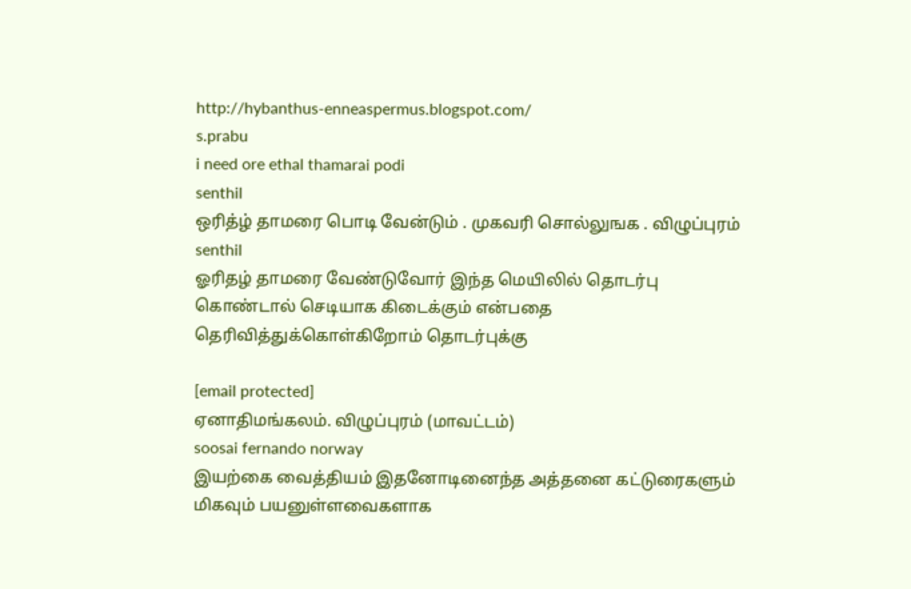http://hybanthus-enneaspermus.blogspot.com/
s.prabu
i need ore ethal thamarai podi
senthil
ஒரித்ழ் தாமரை பொடி வேன்டும் . முகவரி சொல்லுஙக . விழுப்புரம்
senthil
ஓரிதழ் தாமரை வேண்டுவோர் இந்த மெயிலில் தொடர்பு கொண்டால் செடியாக கிடைக்கும் என்பதை தெரிவித்துக்கொள்கிறோம் தொடர்புக்கு

[email protected]
ஏனாதிமங்கலம். விழுப்புரம் (மாவட்டம்)
soosai fernando norway
இயற்கை வைத்தியம் இதனோடினைந்த அத்தனை கட்டுரைகளும் மிகவும் பயனுள்ளவைகளாக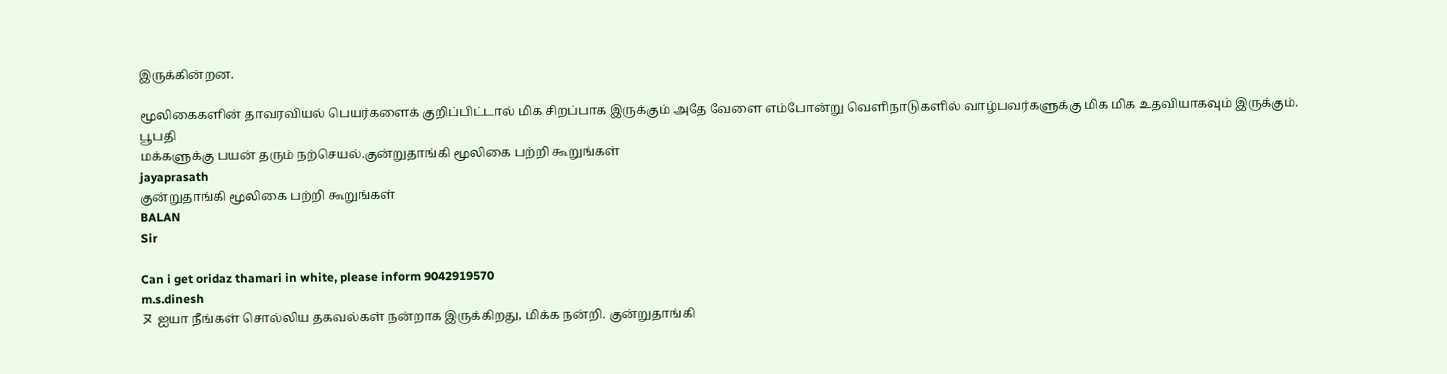இருக்கின்றன.

மூலிகைகளின் தாவரவியல் பெயர்களைக் குறிப்பிட்டால் மிக சிறப்பாக இருக்கும் அதே வேளை எம்போன்று வெளிநாடுகளில் வாழ்பவர்களுக்கு மிக மிக உதவியாகவும் இருக்கும்.
பூபதி
மக்களுக்கு பயன் தரும் நற்செயல்.குன்றுதாங்கி மூலிகை பற்றி கூறுங்கள்
jayaprasath
குன்றுதாங்கி மூலிகை பற்றி கூறுங்கள்
BALAN
Sir

Can i get oridaz thamari in white, please inform 9042919570
m.s.dinesh
ヌ ஐயா நீங்கள் சொல்லிய தகவல்கள் நன்றாக இருக்கிறது, மிக்க நன்றி. குன்றுதாங்கி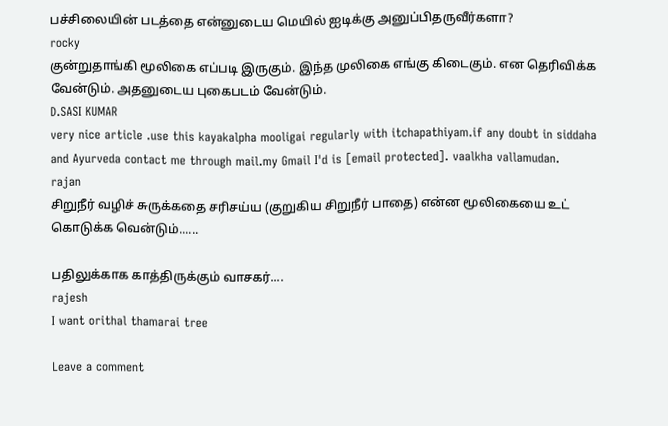பச்சிலையின் படத்தை என்னுடைய மெயில் ஐடிக்கு அனுப்பிதருவீர்களா?
rocky
குன்றுதாங்கி மூலிகை எப்படி இருகும். இந்த முலிகை எங்கு கிடைகும். என தெரிவிக்க வேன்டும். அதனுடைய புகைபடம் வேன்டும்.
D.SASI KUMAR
very nice article .use this kayakalpha mooligai regularly with itchapathiyam.if any doubt in siddaha and Ayurveda contact me through mail.my Gmail I'd is [email protected]. vaalkha vallamudan.
rajan
சிறுநீர் வழிச் சுருக்கதை சரிசய்ய (குறுகிய சிறுநீர் பாதை) என்ன மூலிகையை உட் கொடுக்க வென்டும்......

பதிலுக்காக காத்திருக்கும் வாசகர்....
rajesh
I want orithal thamarai tree

Leave a comment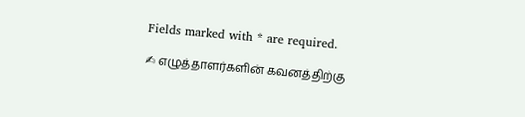Fields marked with * are required.

✍ எழுத்தாளர்களின் கவனத்திற்கு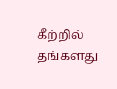கீற்றில் தங்களது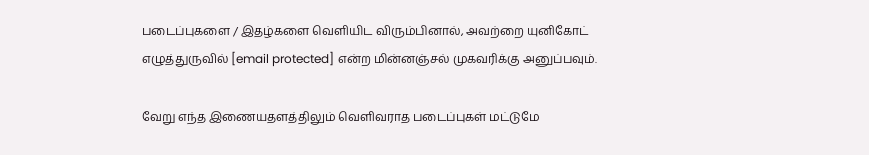படைப்புகளை / இதழ்களை வெளியிட விரும்பினால், அவற்றை யுனிகோட் எழுத்துருவில் [email protected] என்ற மின்னஞ்சல் முகவரிக்கு அனுப்பவும்.

வேறு எந்த இணையதளத்திலும் வெளிவராத படைப்புகள் மட்டுமே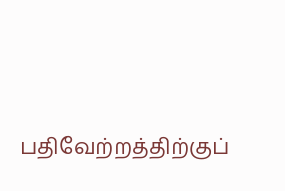பதிவேற்றத்திற்குப்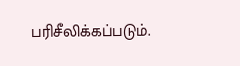பரிசீலிக்கப்படும்.